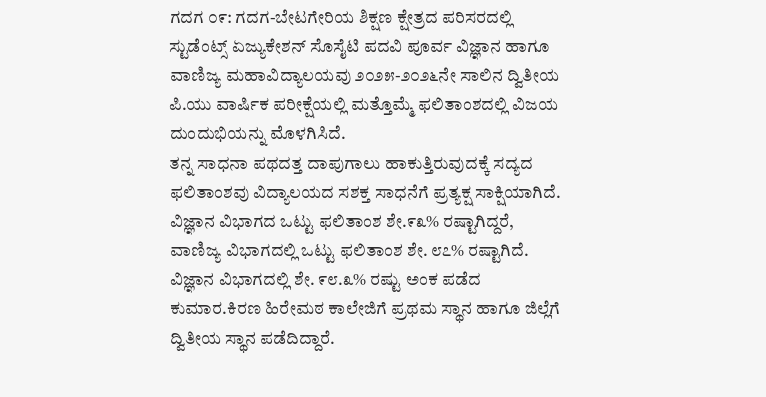ಗದಗ ೦೯: ಗದಗ-ಬೇಟಗೇರಿಯ ಶಿಕ್ಷಣ ಕ್ಷೇತ್ರದ ಪರಿಸರದಲ್ಲಿ ಸ್ಟುಡೆಂಟ್ಸ್ ಏಜ್ಯುಕೇಶನ್ ಸೊಸೈಟಿ ಪದವಿ ಪೂರ್ವ ವಿಜ್ಞಾನ ಹಾಗೂ ವಾಣಿಜ್ಯ ಮಹಾವಿದ್ಯಾಲಯವು ೨೦೨೫-೨೦೨೬ನೇ ಸಾಲಿನ ದ್ವಿತೀಯ ಪಿ.ಯು ವಾರ್ಷಿಕ ಪರೀಕ್ಷೆಯಲ್ಲಿ ಮತ್ತೊಮ್ಮೆ ಫಲಿತಾಂಶದಲ್ಲಿ ವಿಜಯ ದುಂದುಭಿಯನ್ನು ಮೊಳಗಿಸಿದೆ.
ತನ್ನ ಸಾಧನಾ ಪಥದತ್ತ ದಾಪುಗಾಲು ಹಾಕುತ್ತಿರುವುದಕ್ಕೆ ಸದ್ಯದ ಫಲಿತಾಂಶವು ವಿದ್ಯಾಲಯದ ಸಶಕ್ತ ಸಾಧನೆಗೆ ಪ್ರತ್ಯಕ್ಷ ಸಾಕ್ಷಿಯಾಗಿದೆ. ವಿಜ್ಞಾನ ವಿಭಾಗದ ಒಟ್ಟು ಫಲಿತಾಂಶ ಶೇ.೯೩% ರಷ್ಟಾಗಿದ್ದರೆ, ವಾಣಿಜ್ಯ ವಿಭಾಗದಲ್ಲಿ ಒಟ್ಟು ಫಲಿತಾಂಶ ಶೇ. ೮೭% ರಷ್ಟಾಗಿದೆ. ವಿಜ್ಞಾನ ವಿಭಾಗದಲ್ಲಿ ಶೇ. ೯೮.೩% ರಷ್ಟು ಅಂಕ ಪಡೆದ ಕುಮಾರ.ಕಿರಣ ಹಿರೇಮಠ ಕಾಲೇಜಿಗೆ ಪ್ರಥಮ ಸ್ಥಾನ ಹಾಗೂ ಜಿಲ್ಲೆಗೆ ದ್ವಿತೀಯ ಸ್ಥಾನ ಪಡೆದಿದ್ದಾರೆ.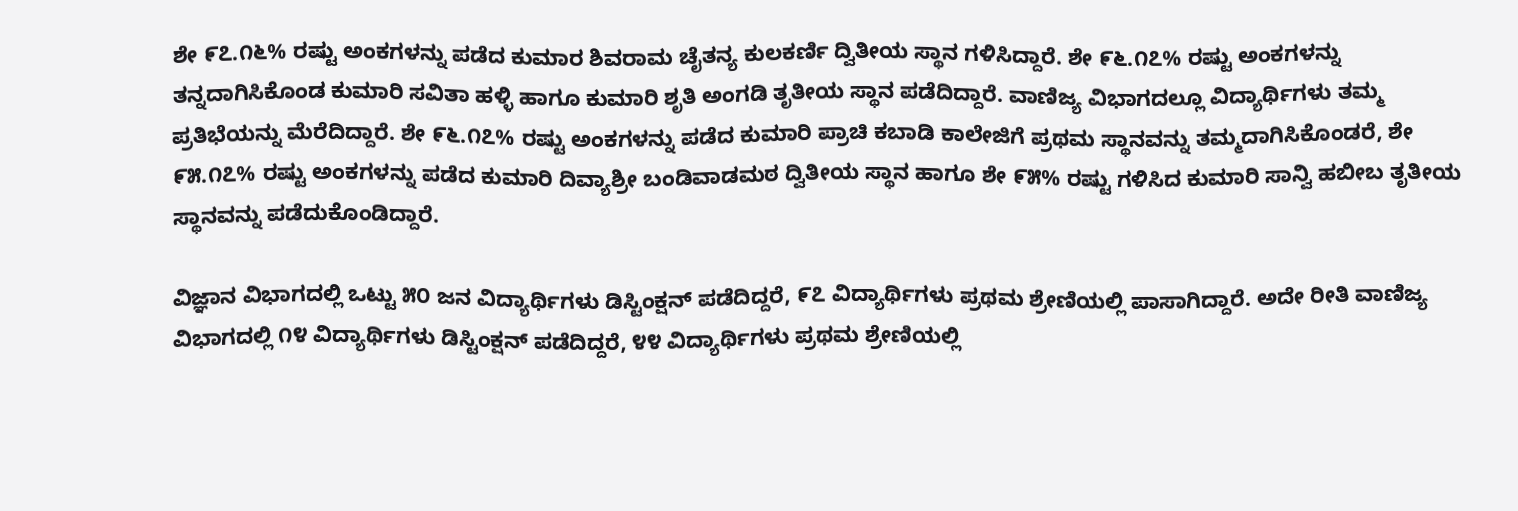ಶೇ ೯೭.೧೬% ರಷ್ಟು ಅಂಕಗಳನ್ನು ಪಡೆದ ಕುಮಾರ ಶಿವರಾಮ ಚೈತನ್ಯ ಕುಲಕರ್ಣಿ ದ್ವಿತೀಯ ಸ್ಥಾನ ಗಳಿಸಿದ್ದಾರೆ. ಶೇ ೯೬.೧೭% ರಷ್ಟು ಅಂಕಗಳನ್ನು ತನ್ನದಾಗಿಸಿಕೊಂಡ ಕುಮಾರಿ ಸವಿತಾ ಹಳ್ಳಿ ಹಾಗೂ ಕುಮಾರಿ ಶೃತಿ ಅಂಗಡಿ ತೃತೀಯ ಸ್ಥಾನ ಪಡೆದಿದ್ದಾರೆ. ವಾಣಿಜ್ಯ ವಿಭಾಗದಲ್ಲೂ ವಿದ್ಯಾರ್ಥಿಗಳು ತಮ್ಮ ಪ್ರತಿಭೆಯನ್ನು ಮೆರೆದಿದ್ದಾರೆ. ಶೇ ೯೬.೧೭% ರಷ್ಟು ಅಂಕಗಳನ್ನು ಪಡೆದ ಕುಮಾರಿ ಪ್ರಾಚಿ ಕಬಾಡಿ ಕಾಲೇಜಿಗೆ ಪ್ರಥಮ ಸ್ಥಾನವನ್ನು ತಮ್ಮದಾಗಿಸಿಕೊಂಡರೆ, ಶೇ ೯೫.೧೭% ರಷ್ಟು ಅಂಕಗಳನ್ನು ಪಡೆದ ಕುಮಾರಿ ದಿವ್ಯಾಶ್ರೀ ಬಂಡಿವಾಡಮಠ ದ್ವಿತೀಯ ಸ್ಥಾನ ಹಾಗೂ ಶೇ ೯೫% ರಷ್ಟು ಗಳಿಸಿದ ಕುಮಾರಿ ಸಾನ್ವಿ ಹಬೀಬ ತೃತೀಯ ಸ್ಥಾನವನ್ನು ಪಡೆದುಕೊಂಡಿದ್ದಾರೆ.

ವಿಜ್ಞಾನ ವಿಭಾಗದಲ್ಲಿ ಒಟ್ಟು ೫೦ ಜನ ವಿದ್ಯಾರ್ಥಿಗಳು ಡಿಸ್ಟಿಂಕ್ಷನ್ ಪಡೆದಿದ್ದರೆ, ೯೭ ವಿದ್ಯಾರ್ಥಿಗಳು ಪ್ರಥಮ ಶ್ರೇಣಿಯಲ್ಲಿ ಪಾಸಾಗಿದ್ದಾರೆ. ಅದೇ ರೀತಿ ವಾಣಿಜ್ಯ ವಿಭಾಗದಲ್ಲಿ ೧೪ ವಿದ್ಯಾರ್ಥಿಗಳು ಡಿಸ್ಟಿಂಕ್ಷನ್ ಪಡೆದಿದ್ದರೆ, ೪೪ ವಿದ್ಯಾರ್ಥಿಗಳು ಪ್ರಥಮ ಶ್ರೇಣಿಯಲ್ಲಿ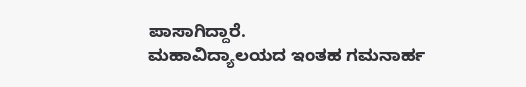ಪಾಸಾಗಿದ್ದಾರೆ.
ಮಹಾವಿದ್ಯಾಲಯದ ಇಂತಹ ಗಮನಾರ್ಹ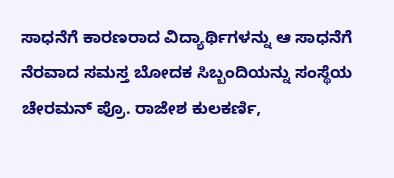ಸಾಧನೆಗೆ ಕಾರಣರಾದ ವಿದ್ಯಾರ್ಥಿಗಳನ್ನು ಆ ಸಾಧನೆಗೆ ನೆರವಾದ ಸಮಸ್ತ ಬೋದಕ ಸಿಬ್ಬಂದಿಯನ್ನು ಸಂಸ್ಥೆಯ ಚೇರಮನ್ ಪ್ರೊ. ರಾಜೇಶ ಕುಲಕರ್ಣಿ,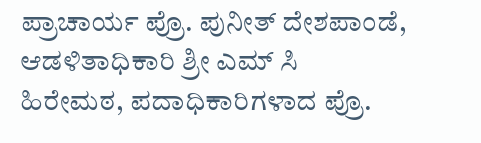ಪ್ರಾಚಾರ್ಯ ಪ್ರೊ. ಪುನೀತ್ ದೇಶಪಾಂಡೆ, ಆಡಳಿತಾಧಿಕಾರಿ ಶ್ರೀ ಎಮ್ ಸಿ ಹಿರೇಮಠ, ಪದಾಧಿಕಾರಿಗಳಾದ ಪ್ರೊ.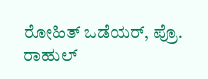ರೋಹಿತ್ ಒಡೆಯರ್, ಪ್ರೊ. ರಾಹುಲ್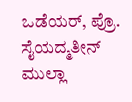ಒಡೆಯರ್, ಪ್ರೊ. ಸೈಯದ್ಮತೀನ್ ಮುಲ್ಲಾ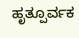ಹೃತ್ಪೂರ್ವಕ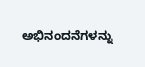ಅಭಿನಂದನೆಗಳನ್ನು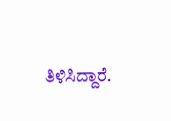ತಿಳಿಸಿದ್ದಾರೆ.